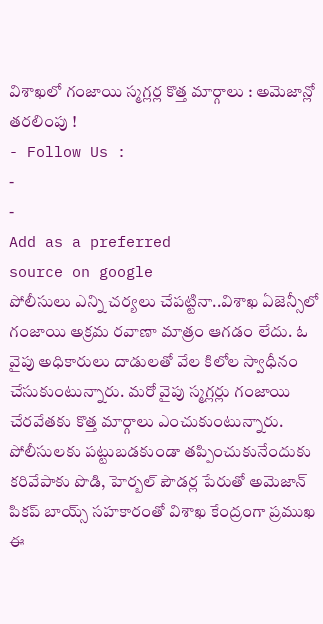విశాఖలో గంజాయి స్మగ్లర్ల కొత్త మార్గాలు : అమెజాన్లో తరలింపు !
- Follow Us :
-
-
Add as a preferred
source on google
పోలీసులు ఎన్ని చర్యలు చేపట్టినా..విశాఖ ఏజెన్సీలో గంజాయి అక్రమ రవాణా మాత్రం ఆగడం లేదు. ఓ వైపు అధికారులు దాడులతో వేల కిలోల స్వాధీనం చేసుకుంటున్నారు. మరో వైపు స్మగ్లర్లు గంజాయి చేరవేతకు కొత్త మార్గాలు ఎంచుకుంటున్నారు. పోలీసులకు పట్టుబడకుండా తప్పించుకునేందుకు కరివేపాకు పొడి, హెర్బల్ పౌడర్ల పేరుతో అమెజాన్ పికప్ బాయ్స్ సహకారంతో విశాఖ కేంద్రంగా ప్రముఖ ఈ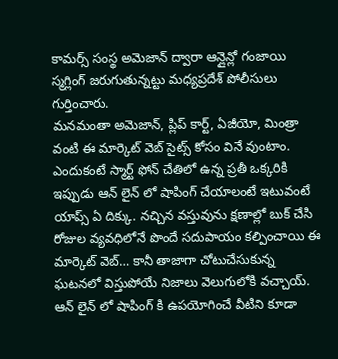కామర్స్ సంస్థ అమెజాన్ ద్వారా ఆన్లైన్లో గంజాయి స్మగ్లింగ్ జరుగుతున్నట్టు మధ్యప్రదేశ్ పోలీసులు గుర్తించారు.
మనమంతా అమెజాన్, ప్లిప్ కార్ట్, ఏజీయో, మింత్రా వంటి ఈ మార్కెట్ వెబ్ సైట్స్ కోసం వినే వుంటాం. ఎందుకంటే స్మార్ట్ ఫోన్ చేతిలో ఉన్న ప్రతీ ఒక్కరికి ఇప్పుడు ఆన్ లైన్ లో షాపింగ్ చేయాలంటే ఇటువంటే యాప్స్ ఏ దిక్కు. నచ్చిన వస్తువును క్షణాల్లో బుక్ చేసి రోజుల వ్యవధిలోనే పొందే సదుపాయం కల్పించాయి ఈ మార్కెట్ వెబ్… కానీ తాజాగా చోటుచేసుకున్న ఘటనలో విస్తుపోయే నిజాలు వెలుగులోకి వచ్చాయ్. ఆన్ లైన్ లో షాపింగ్ కి ఉపయోగించే వీటిని కూడా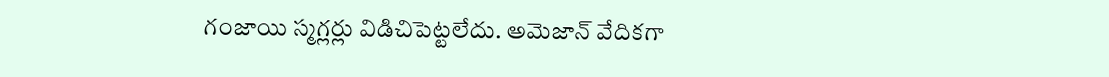గంజాయి స్మగ్లర్లు విడిచిపెట్టలేదు. అమెజాన్ వేదికగా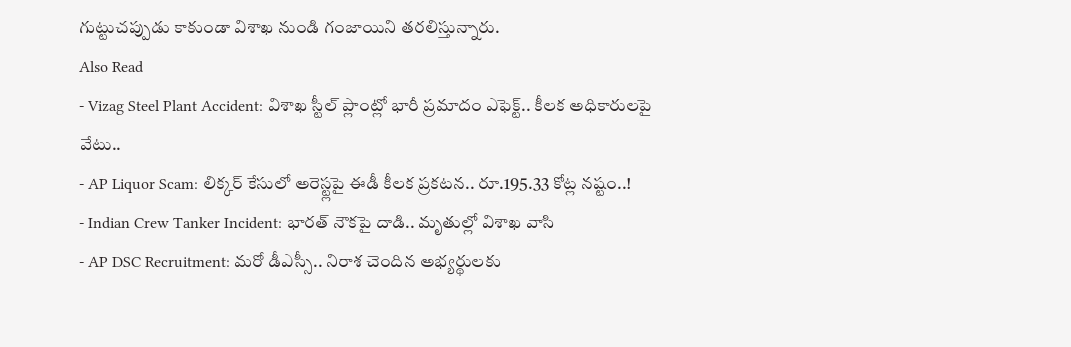గుట్టుచప్పుడు కాకుండా విశాఖ నుండి గంజాయిని తరలిస్తున్నారు.
Also Read
- Vizag Steel Plant Accident: విశాఖ స్టీల్ ప్లాంట్లో భారీ ప్రమాదం ఎఫెక్ట్.. కీలక అధికారులపై వేటు..
- AP Liquor Scam: లిక్కర్ కేసులో అరెస్ట్లపై ఈడీ కీలక ప్రకటన.. రూ.195.33 కోట్ల నష్టం..!
- Indian Crew Tanker Incident: భారత్ నౌకపై దాడి.. మృతుల్లో విశాఖ వాసి
- AP DSC Recruitment: మరో డీఎస్సీ.. నిరాశ చెందిన అభ్యర్థులకు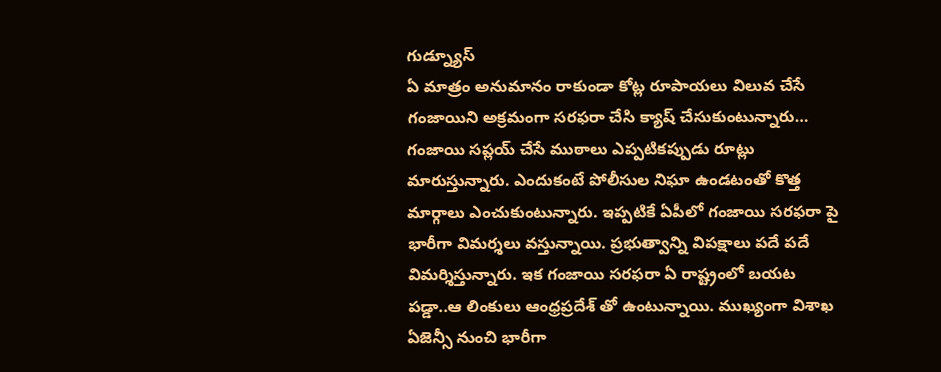గుడ్న్యూస్
ఏ మాత్రం అనుమానం రాకుండా కోట్ల రూపాయలు విలువ చేసే గంజాయిని అక్రమంగా సరఫరా చేసి క్యాష్ చేసుకుంటున్నారు… గంజాయి సప్లయ్ చేసే ముఠాలు ఎప్పటికప్పుడు రూట్లు మారుస్తున్నారు. ఎందుకంటే పోలీసుల నిఘా ఉండటంతో కొత్త మార్గాలు ఎంచుకుంటున్నారు. ఇప్పటికే ఏపీలో గంజాయి సరఫరా పై భారీగా విమర్శలు వస్తున్నాయి. ప్రభుత్వాన్ని విపక్షాలు పదే పదే విమర్శిస్తున్నారు. ఇక గంజాయి సరఫరా ఏ రాష్ట్రంలో బయట పడ్డా..ఆ లింకులు ఆంధ్రప్రదేశ్ తో ఉంటున్నాయి. ముఖ్యంగా విశాఖ ఏజెన్సీ నుంచి భారీగా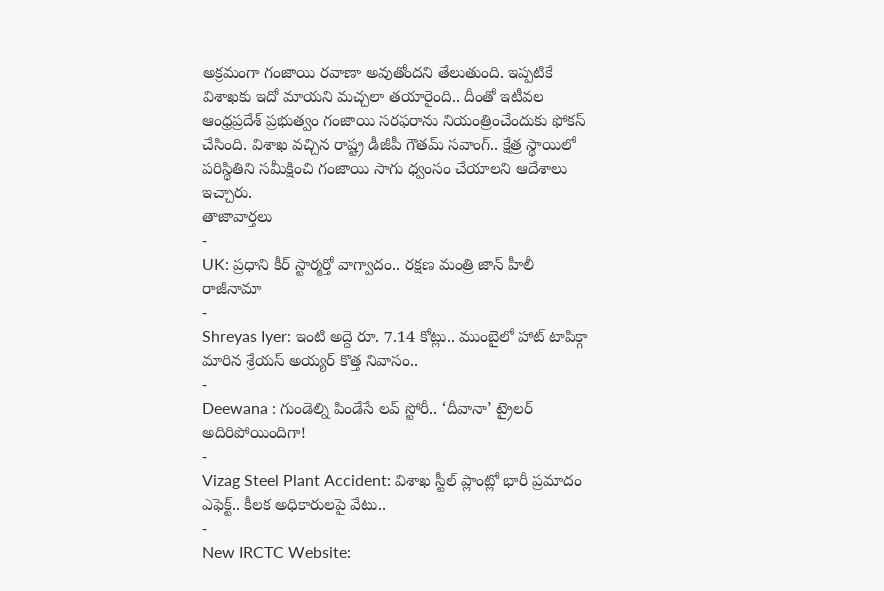అక్రమంగా గంజాయి రవాణా అవుతోందని తేలుతుంది. ఇప్పటికే విశాఖకు ఇదో మాయని మచ్చలా తయారైంది.. దీంతో ఇటీవల ఆంధ్రప్రదేశ్ ప్రభుత్వం గంజాయి సరఫరాను నియంత్రించేందుకు ఫోకస్ చేసింది. విశాఖ వచ్చిన రాష్ట్ర డీజీపీ గౌతమ్ సవాంగ్.. క్షేత్ర స్థాయిలో పరిస్థితిని సమీక్షించి గంజాయి సాగు ధ్వంసం చేయాలని ఆదేశాలు ఇచ్చారు.
తాజావార్తలు
-
UK: ప్రధాని కీర్ స్టార్మర్తో వాగ్వాదం.. రక్షణ మంత్రి జాన్ హీలీ రాజీనామా
-
Shreyas Iyer: ఇంటి అద్దె రూ. 7.14 కోట్లు.. ముంబైలో హాట్ టాపిక్గా మారిన శ్రేయస్ అయ్యర్ కొత్త నివాసం..
-
Deewana : గుండెల్ని పిండేసే లవ్ స్టోరీ.. ‘దీవానా’ ట్రైలర్ అదిరిపోయిందిగా!
-
Vizag Steel Plant Accident: విశాఖ స్టీల్ ప్లాంట్లో భారీ ప్రమాదం ఎఫెక్ట్.. కీలక అధికారులపై వేటు..
-
New IRCTC Website: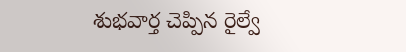శుభవార్త చెప్పిన రైల్వే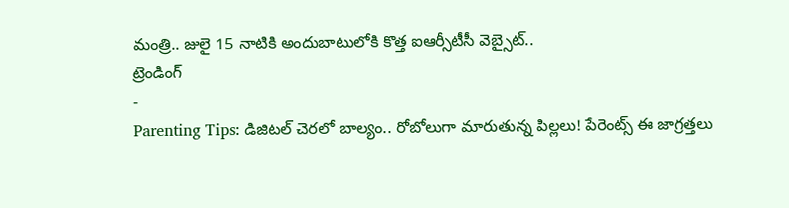మంత్రి.. జులై 15 నాటికి అందుబాటులోకి కొత్త ఐఆర్సీటీసీ వెబ్సైట్..
ట్రెండింగ్
-
Parenting Tips: డిజిటల్ చెరలో బాల్యం.. రోబోలుగా మారుతున్న పిల్లలు! పేరెంట్స్ ఈ జాగ్రత్తలు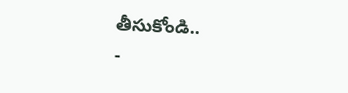తీసుకోండి..
-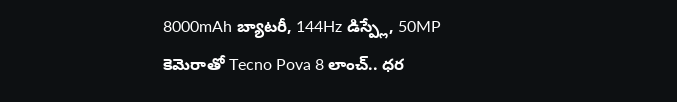8000mAh బ్యాటరీ, 144Hz డిస్ప్లే, 50MP కెమెరాతో Tecno Pova 8 లాంచ్.. ధర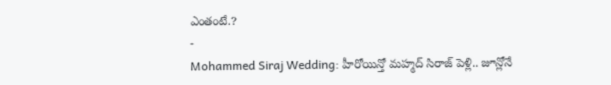ఎంతంటే.?
-
Mohammed Siraj Wedding: హీరోయిన్తో మహ్మద్ సిరాజ్ పెళ్లి.. జూన్లోనే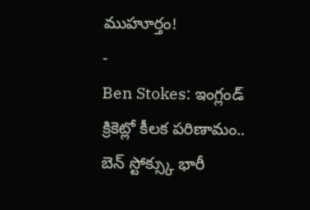ముహూర్తం!
-
Ben Stokes: ఇంగ్లండ్ క్రికెట్లో కీలక పరిణామం.. బెన్ స్టోక్స్కు భారీ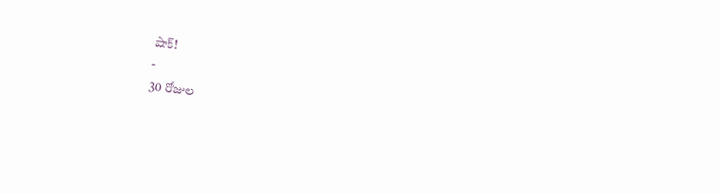షాక్!
-
30 రోజుల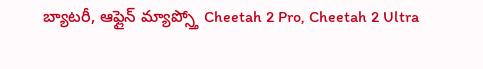బ్యాటరీ, ఆఫ్లైన్ మ్యాప్స్తో Cheetah 2 Pro, Cheetah 2 Ultra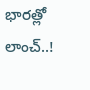భారత్లో లాంచ్..!